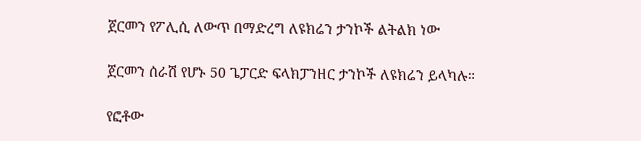ጀርመን የፖሊሲ ለውጥ በማድረግ ለዩክሬን ታንኮች ልትልክ ነው

ጀርመን ሰራሽ የሆኑ 50 ጌፓርድ ፍላክፓንዘር ታንኮች ለዩክሬን ይላካሉ።

የፎቶው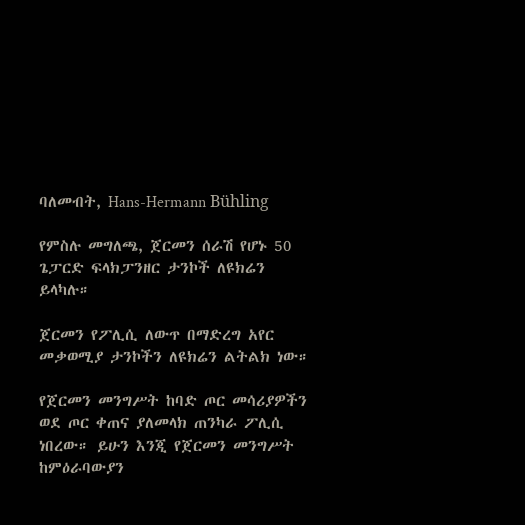ባለመብት, Hans-Hermann Bühling

የምስሉ መግለጫ, ጀርመን ሰራሽ የሆኑ 50 ጌፓርድ ፍላክፓንዘር ታንኮች ለዩክሬን ይላካሉ።

ጀርመን የፖሊሲ ለውጥ በማድረግ አየር መቃወሚያ ታንኮችን ለዩክሬን ልትልክ ነው።

የጀርመን መንግሥት ከባድ ጦር መሳሪያዎችን ወደ ጦር ቀጠና ያለመላክ ጠንካራ ፖሊሲ ነበረው። ይሁን እንጂ የጀርመን መንግሥት ከምዕራባውያን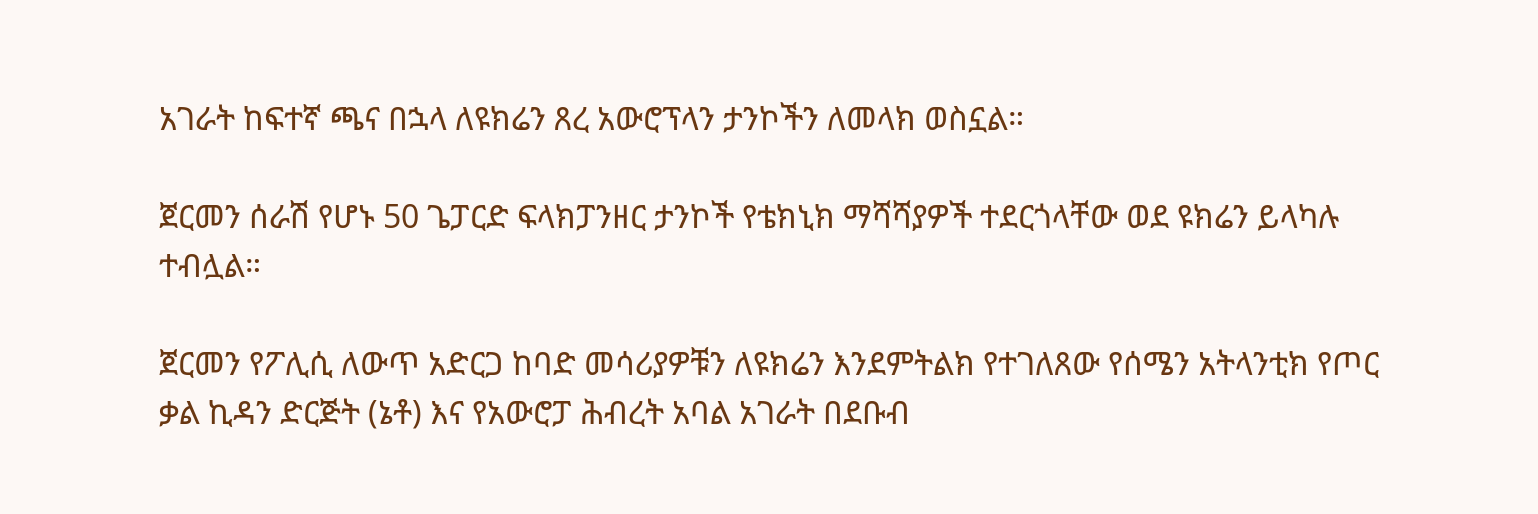አገራት ከፍተኛ ጫና በኋላ ለዩክሬን ጸረ አውሮፕላን ታንኮችን ለመላክ ወስኗል።

ጀርመን ሰራሽ የሆኑ 50 ጌፓርድ ፍላክፓንዘር ታንኮች የቴክኒክ ማሻሻያዎች ተደርጎላቸው ወደ ዩክሬን ይላካሉ ተብሏል።

ጀርመን የፖሊሲ ለውጥ አድርጋ ከባድ መሳሪያዎቹን ለዩክሬን እንደምትልክ የተገለጸው የሰሜን አትላንቲክ የጦር ቃል ኪዳን ድርጅት (ኔቶ) እና የአውሮፓ ሕብረት አባል አገራት በደቡብ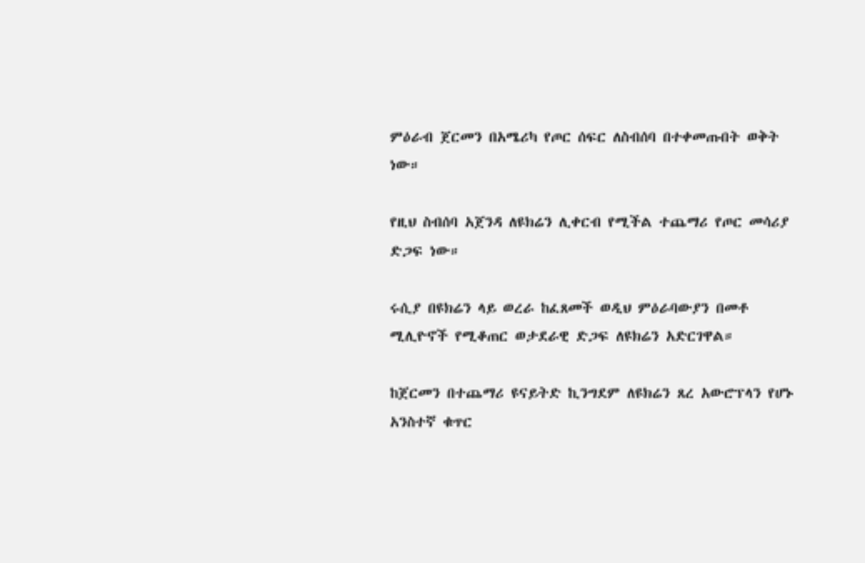ምዕራብ ጀርመን በአሜሪካ የጦር ሰፍር ለስብሰባ በተቀመጡበት ወቅት ነው።

የዚህ ስብሰባ አጀንዳ ለዩክሬን ሊቀርብ የሚችል ተጨማሪ የጦር መሳሪያ ድጋፍ ነው።

ሩሲያ በዩክሬን ላይ ወረራ ከፈጸመች ወዲህ ምዕራባውያን በመቶ ሚሊዮኖች የሚቆጠር ወታደራዊ ድጋፍ ለዩክሬን አድርገዋል።

ከጀርመን በተጨማሪ ዩናይትድ ኪንግደም ለዩክሬን ጸረ አውሮፕላን የሆኑ አንስተኛ ቁጥር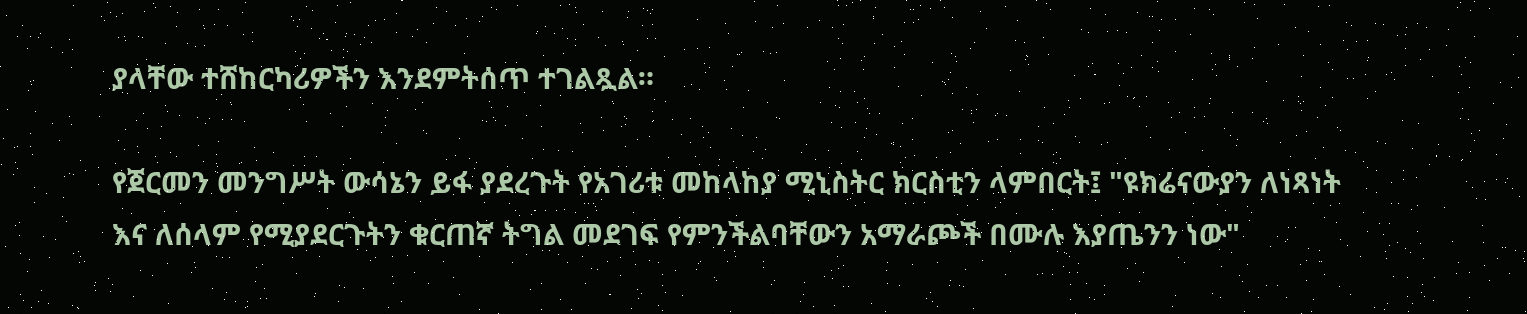ያላቸው ተሸከርካሪዎችን እንደምትሰጥ ተገልጿል።

የጀርመን መንግሥት ውሳኔን ይፋ ያደረጉት የአገሪቱ መከላከያ ሚኒስትር ክርስቲን ላምበርት፤ "ዩክሬናውያን ለነጻነት እና ለሰላም የሚያደርጉትን ቁርጠኛ ትግል መደገፍ የምንችልባቸውን አማራጮች በሙሉ እያጤንን ነው"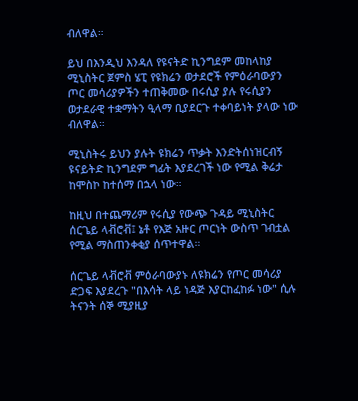ብለዋል።

ይህ በእንዲህ እንዳለ የዩናትድ ኪንግደም መከላከያ ሚኒስትር ጀምስ ሄፒ የዩክሬን ወታደሮች የምዕራባውያን ጦር መሳሪያዎችን ተጠቅመው በሩሲያ ያሉ የሩሲያን ወታደራዊ ተቋማትን ዒላማ ቢያደርጉ ተቀባይነት ያላው ነው ብለዋል።

ሚኒስትሩ ይህን ያሉት ዩክሬን ጥቃት እንድትሰነዝርብኝ ዩናይትድ ኪንግደም ግፊት እያደረገች ነው የሚል ቅሬታ ከሞስኮ ከተሰማ በኋላ ነው።

ከዚህ በተጨማሪም የሩሲያ የውጭ ጉዳይ ሚኒስትር ሰርጌይ ላቭሮቭ፤ ኔቶ የእጅ አዙር ጦርነት ውስጥ ገብቷል የሚል ማስጠንቀቂያ ሰጥተዋል።

ሰርጌይ ላቭሮቭ ምዕራባውያኑ ለዩክሬን የጦር መሳሪያ ድጋፍ እያደረጉ "በእሳት ላይ ነዳጅ እያርከፈከፉ ነው" ሲሉ ትናንት ሰኞ ሚያዚያ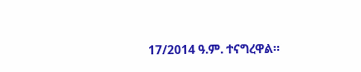17/2014 ዓ.ም. ተናግረዋል።